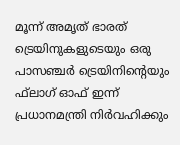മൂന്ന് അമൃത് ഭാരത് ട്രെയിനുകളുടെയും ഒരു പാസഞ്ചര്‍ ട്രെയിനിന്റെയും ഫ്‌ലാഗ് ഓഫ് ഇന്ന് പ്രധാനമന്ത്രി നിർവഹിക്കും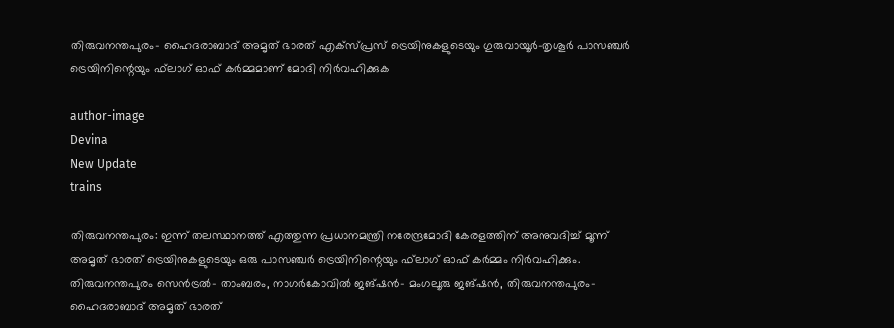തിരുവനന്തപുരം- ഹൈദരാബാദ് അമൃത് ഭാരത് എക്‌സ്പ്രസ് ട്രെയിനുകളുടെയും ഗുരുവായൂര്‍-തൃശൂര്‍ പാസഞ്ചര്‍ ട്രെയിനിന്റെയും ഫ്‌ലാഗ് ഓഫ് കര്‍മ്മമാണ് മോദി നിര്‍വഹിക്കുക

author-image
Devina
New Update
trains

തിരുവനന്തപുരം: ഇന്ന് തലസ്ഥാനത്ത് എത്തുന്ന പ്രധാനമന്ത്രി നരേന്ദ്രമോദി കേരളത്തിന് അനുവദിച്ച് മൂന്ന് അമൃത് ഭാരത് ട്രെയിനുകളുടെയും ഒരു പാസഞ്ചര്‍ ട്രെയിനിന്റെയും ഫ്‌ലാഗ് ഓഫ് കര്‍മ്മം നിര്‍വഹിക്കും. തിരുവനന്തപുരം സെന്‍ട്രല്‍- താംബരം, നാഗര്‍കോവില്‍ ജങ്ഷന്‍- മംഗലൂരു ജങ്ഷന്‍, തിരുവനന്തപുരം- ഹൈദരാബാദ് അമൃത് ഭാരത്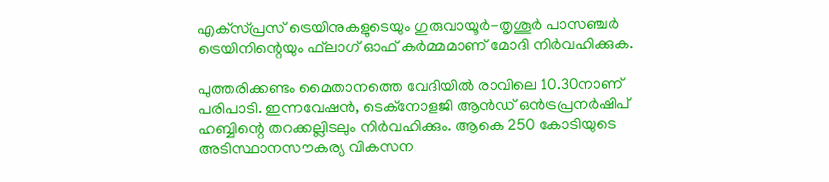എക്‌സ്പ്രസ് ട്രെയിനുകളുടെയും ഗുരുവായൂര്‍-തൃശൂര്‍ പാസഞ്ചര്‍ ട്രെയിനിന്റെയും ഫ്‌ലാഗ് ഓഫ് കര്‍മ്മമാണ് മോദി നിര്‍വഹിക്കുക.

പുത്തരിക്കണ്ടം മൈതാനത്തെ വേദിയില്‍ രാവിലെ 10.30നാണ് പരിപാടി. ഇന്നവേഷന്‍, ടെക്നോളജി ആന്‍ഡ് ഒന്‍ട്രപ്രനര്‍ഷിപ് ഹബ്ബിന്റെ തറക്കല്ലിടലും നിര്‍വഹിക്കും. ആകെ 250 കോടിയുടെ അടിസ്ഥാനസൗകര്യ വികസന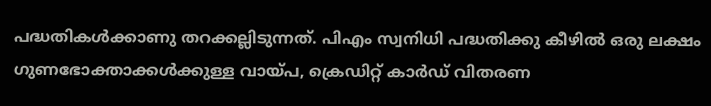പദ്ധതികള്‍ക്കാണു തറക്കല്ലിടുന്നത്. പിഎം സ്വനിധി പദ്ധതിക്കു കീഴില്‍ ഒരു ലക്ഷം ഗുണഭോക്താക്കള്‍ക്കുള്ള വായ്പ, ക്രെഡിറ്റ് കാര്‍ഡ് വിതരണ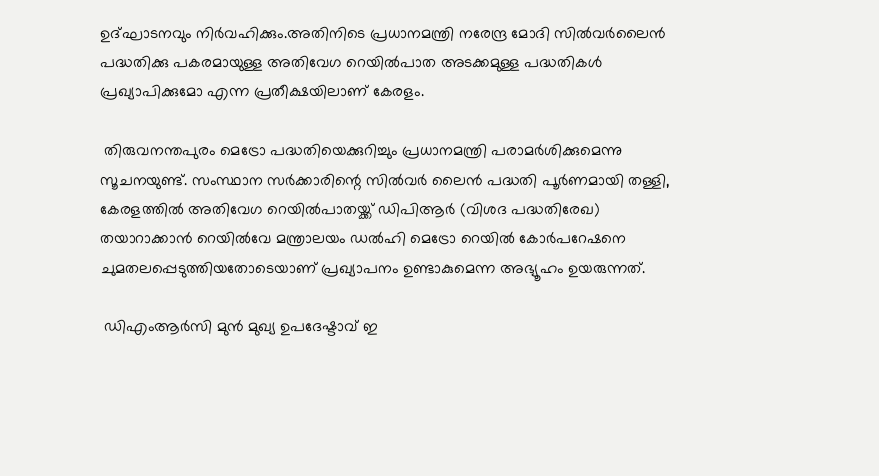ഉദ്ഘാടനവും നിര്‍വഹിക്കും.അതിനിടെ പ്രധാനമന്ത്രി നരേന്ദ്ര മോദി സില്‍വര്‍ലൈന്‍ പദ്ധതിക്കു പകരമായുള്ള അതിവേഗ റെയില്‍പാത അടക്കമുള്ള പദ്ധതികള്‍ പ്രഖ്യാപിക്കുമോ എന്ന പ്രതീക്ഷയിലാണ് കേരളം.

 തിരുവനന്തപുരം മെട്രോ പദ്ധതിയെക്കുറിച്ചും പ്രധാനമന്ത്രി പരാമര്‍ശിക്കുമെന്നു സൂചനയുണ്ട്. സംസ്ഥാന സര്‍ക്കാരിന്റെ സില്‍വര്‍ ലൈന്‍ പദ്ധതി പൂര്‍ണമായി തള്ളി, കേരളത്തില്‍ അതിവേഗ റെയില്‍പാതയ്ക്ക് ഡിപിആര്‍ (വിശദ പദ്ധതിരേഖ) തയാറാക്കാന്‍ റെയില്‍വേ മന്ത്രാലയം ഡല്‍ഹി മെട്രോ റെയില്‍ കോര്‍പറേഷനെ ചുമതലപ്പെടുത്തിയതോടെയാണ് പ്രഖ്യാപനം ഉണ്ടാകുമെന്ന അഭ്യൂഹം ഉയരുന്നത്.

 ഡിഎംആര്‍സി മുന്‍ മുഖ്യ ഉപദേഷ്ടാവ് ഇ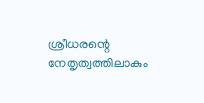ശ്രീധരന്റെ നേതൃത്വത്തിലാകും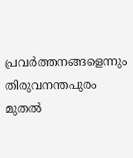പ്രവര്‍ത്തനങ്ങളെന്നും തിരുവനന്തപുരം മുതല്‍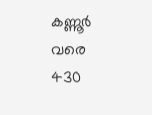കണ്ണൂര്‍ വരെ 430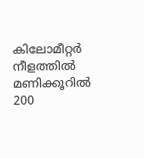കിലോമീറ്റര്‍ നീളത്തില്‍ മണിക്കൂറില്‍ 200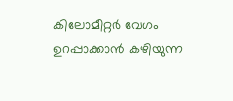കിലോമീറ്റര്‍ വേഗം ഉറപ്പാക്കാന്‍ കഴിയുന്ന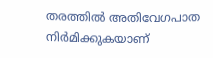തരത്തില്‍ അതിവേഗപാത നിര്‍മിക്കുകയാണ്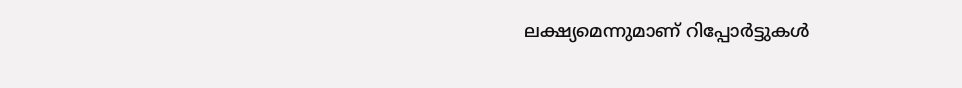ലക്ഷ്യമെന്നുമാണ് റിപ്പോര്‍ട്ടുകള്‍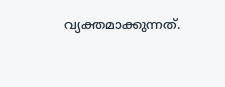വ്യക്തമാക്കുന്നത്.